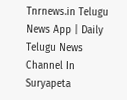Tnrnews.in Telugu News App | Daily Telugu News Channel In Suryapeta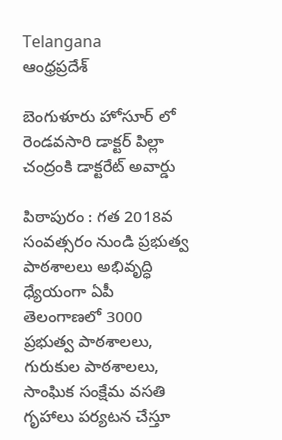Telangana
ఆంధ్రప్రదేశ్

బెంగుళూరు హోసూర్ లో రెండవసారి డాక్టర్ పిల్లా చంద్రంకి డాక్టరేట్ అవార్డు

పిఠాపురం : గత 2018వ సంవత్సరం నుండి ప్రభుత్వ పాఠశాలలు అభివృద్ధి ధ్యేయంగా ఏపీ తెలంగాణలో 3000 ప్రభుత్వ పాఠశాలలు, గురుకుల పాఠశాలలు, సాంఘిక సంక్షేమ వసతి గృహాలు పర్యటన చేస్తూ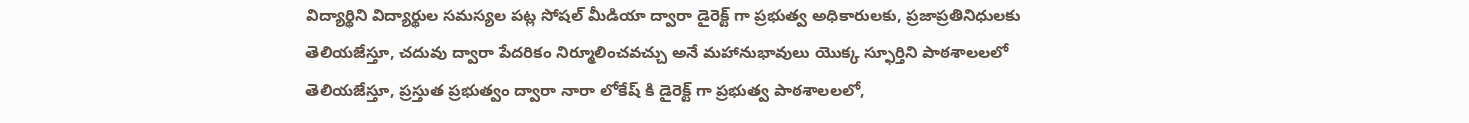విద్యార్థిని విద్యార్థుల సమస్యల పట్ల సోషల్ మీడియా ద్వారా డైరెక్ట్ గా ప్రభుత్వ అధికారులకు, ప్రజాప్రతినిధులకు తెలియజేస్తూ, చదువు ద్వారా పేదరికం నిర్మూలించవచ్చు అనే మహానుభావులు యొక్క స్ఫూర్తిని పాఠశాలలలో తెలియజేస్తూ, ప్రస్తుత ప్రభుత్వం ద్వారా నారా లోకేష్ కి డైరెక్ట్ గా ప్రభుత్వ పాఠశాలలలో,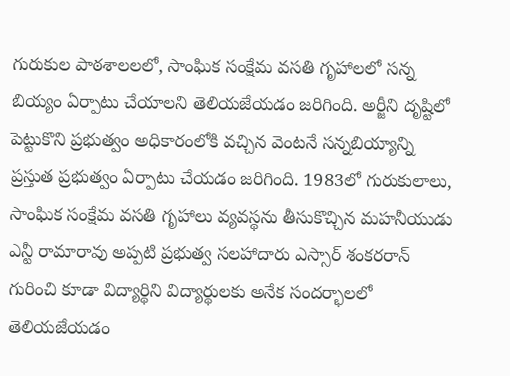గురుకుల పాఠశాలలలో, సాంఘిక సంక్షేమ వసతి గృహాలలో సన్న బియ్యం ఏర్పాటు చేయాలని తెలియజేయడం జరిగింది. అర్జీని దృష్టిలో పెట్టుకొని ప్రభుత్వం అధికారంలోకి వచ్చిన వెంటనే సన్నబియ్యాన్ని ప్రస్తుత ప్రభుత్వం ఏర్పాటు చేయడం జరిగింది. 1983లో గురుకులాలు, సాంఘిక సంక్షేమ వసతి గృహాలు వ్యవస్థను తీసుకొచ్చిన మహనీయుడు ఎన్టీ రామారావు అప్పటి ప్రభుత్వ సలహాదారు ఎస్సార్ శంకరరాన్ గురించి కూడా విద్యార్థిని విద్యార్థులకు అనేక సందర్భాలలో తెలియజేయడం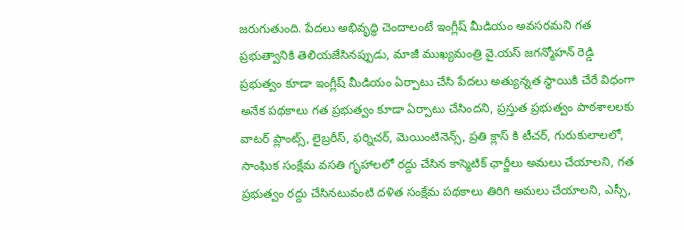జరుగుతుంది. పేదలు అభివృద్ధి చెందాలంటే ఇంగ్లీష్ మీడియం అవసరమని గత ప్రభుత్వానికి తెలియజేసినప్పుడు, మాజీ ముఖ్యమంత్రి వై.యస్ జగన్మోహన్ రెడ్డి ప్రభుత్వం కూడా ఇంగ్లీష్ మీడియం ఏర్పాటు చేసి పేదలు అత్యున్నత స్థాయికి చేరే విధంగా అనేక పథకాలు గత ప్రభుత్వం కూడా ఏర్పాటు చేసిందని, ప్రస్తుత ప్రభుత్వం పాఠశాలలకు వాటర్ ప్లాంట్స్, లైబ్రరీస్, ఫర్నిచర్, మెయింటినెన్స్, ప్రతి క్లాస్ కి టీచర్, గురుకులాలలో, సాంఘిక సంక్షేమ వసతి గృహాలలో రద్దు చేసిన కాస్మెటిక్ ఛార్జీలు అమలు చేయాలని, గత ప్రభుత్వం రద్దు చేసినటువంటి దళిత సంక్షేమ పథకాలు తిరిగి అమలు చేయాలని, ఎస్సీ,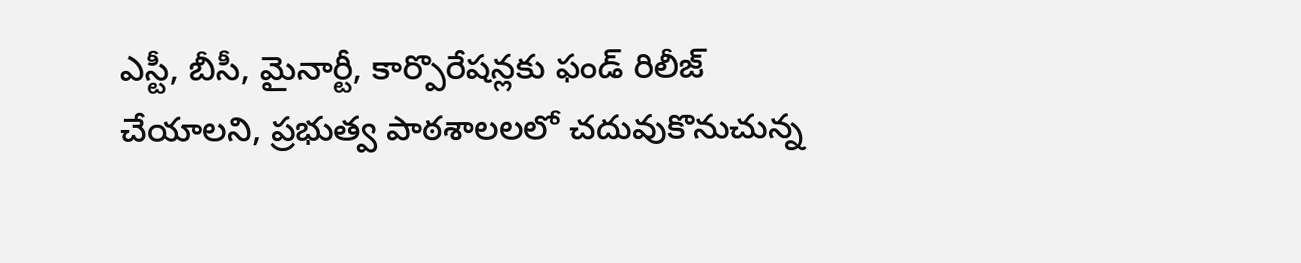ఎస్టీ, బీసీ, మైనార్టీ, కార్పొరేషన్లకు ఫండ్ రిలీజ్ చేయాలని, ప్రభుత్వ పాఠశాలలలో చదువుకొనుచున్న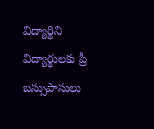విద్యార్థిని విద్యార్థులకు ప్రీ బస్సుపాసులు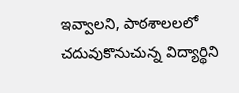ఇవ్వాలని, పాఠశాలలలో చదువుకొనుచున్న విద్యార్థిని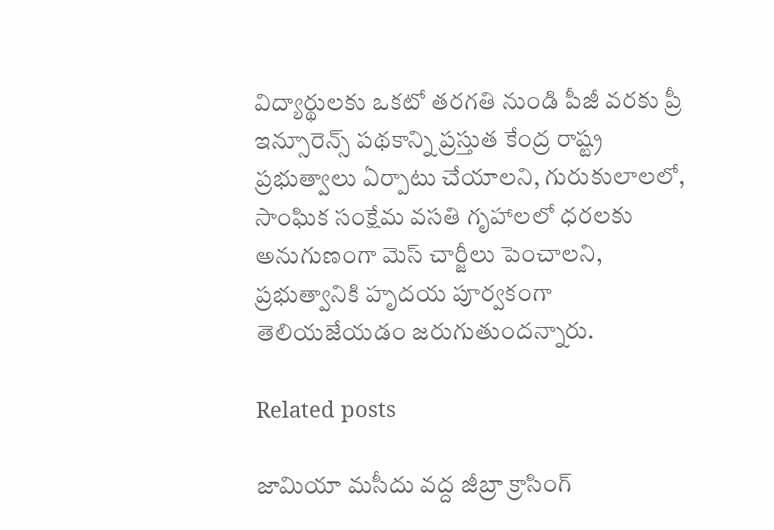విద్యార్థులకు ఒకటో తరగతి నుండి పీజీ వరకు ప్రీ ఇన్సూరెన్స్ పథకాన్ని ప్రస్తుత కేంద్ర రాష్ట్ర ప్రభుత్వాలు ఏర్పాటు చేయాలని, గురుకులాలలో, సాంఘిక సంక్షేమ వసతి గృహాలలో ధరలకు అనుగుణంగా మెస్ చార్జీలు పెంచాలని, ప్రభుత్వానికి హృదయ పూర్వకంగా తెలియజేయడం జరుగుతుందన్నారు.

Related posts

జామియా మసీదు వద్ద జీబ్రా క్రాసింగ్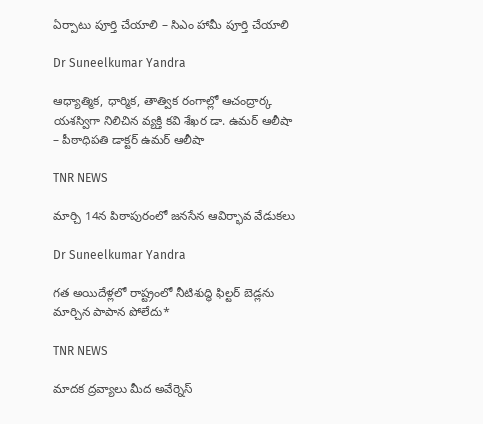ఏర్పాటు పూర్తి చేయాలి – సిఎం హామీ పూర్తి చేయాలి

Dr Suneelkumar Yandra

ఆధ్యాత్మిక, ధార్మిక, తాత్విక రంగాల్లో ఆచంద్రార్క యశస్విగా నిలిచిన వ్యక్తి కవి శేఖర డా. ఉమర్ ఆలీషా  – పీఠాధిపతి డాక్టర్ ఉమర్ ఆలీషా

TNR NEWS

మార్చి 14న పిఠాపురంలో జనసేన ఆవిర్భావ వేడుకలు

Dr Suneelkumar Yandra

గత అయిదేళ్లలో రాష్ట్రంలో నీటిశుద్ధి ఫిల్టర్ బెడ్లను మార్చిన పాపాన పోలేదు*

TNR NEWS

మాదక ద్రవ్యాలు మీద అవేర్నెస్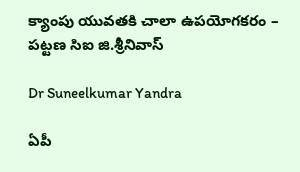క్యాంపు యువతకి చాలా ఉపయోగకరం – పట్టణ సిఐ జి.శ్రీనివాస్

Dr Suneelkumar Yandra

ఏపీ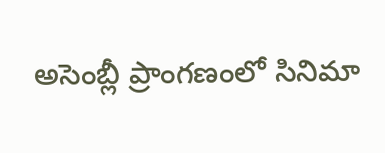అసెంబ్లీ ప్రాంగణంలో సినిమా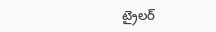ట్రైలర్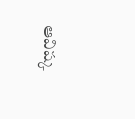ఆవిష్క